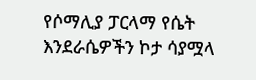የሶማሊያ ፓርላማ የሴት እንደራሴዎችን ኮታ ሳያሟላ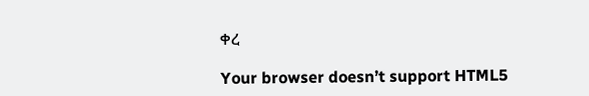ቀረ

Your browser doesn’t support HTML5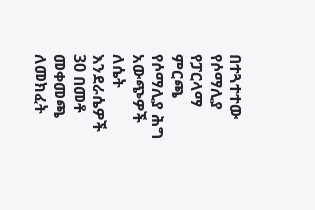በተጓተተው የሶማሊያ የፓርላማ ምርጫ የሶማሊያ ሕግ አውጭዎች ለሴት እንደራሴዎች 30 በመቶ መቀመጫ ለመክፈት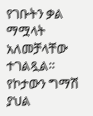የገቡትን ቃል ማሟላት አለመቻላቸው ተገልጿል። የኮታውን ግማሽ ያህል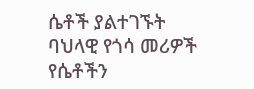ሴቶች ያልተገኙት ባህላዊ የጎሳ መሪዎች የሴቶችን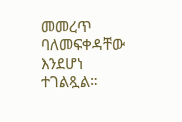መመረጥ ባለመፍቀዳቸው እንደሆነ ተገልጿል።